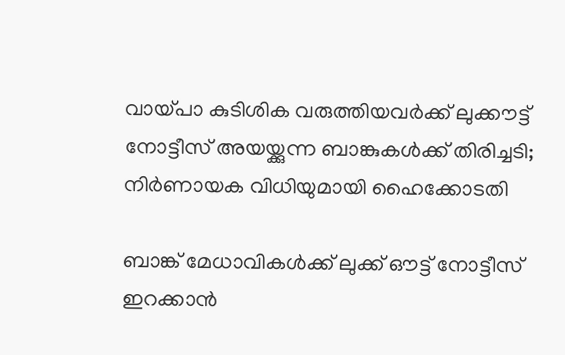വായ്പാ കുടിശിക വരുത്തിയവര്‍ക്ക് ലുക്കൗട്ട് നോട്ടീസ് അയയ്ക്കുന്ന ബാങ്കുകള്‍ക്ക് തിരിച്ചടി; നിര്‍ണായക വിധിയുമായി ഹൈക്കോടതി

ബാങ്ക് മേധാവികള്‍ക്ക് ലുക്ക് ഔട്ട് നോട്ടീസ് ഇറക്കാന്‍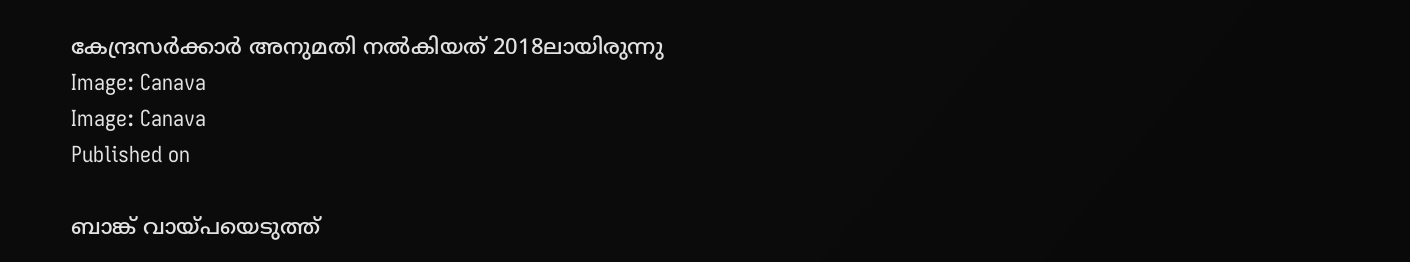കേന്ദ്രസര്‍ക്കാര്‍ അനുമതി നല്‍കിയത് 2018ലായിരുന്നു
Image: Canava
Image: Canava
Published on

ബാങ്ക് വായ്പയെടുത്ത്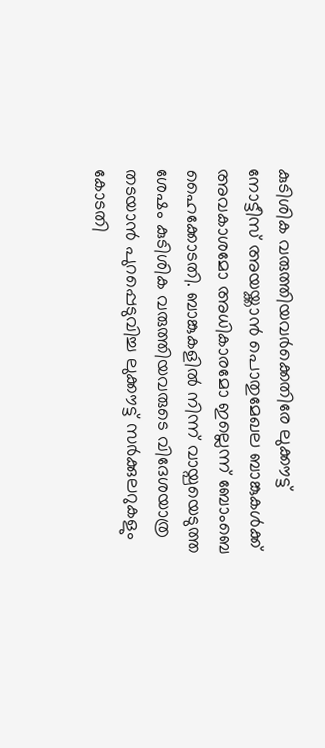കുടിശിക വരുത്തിയവര്‍ക്കെതിരേ ലുക്കൗട്ട് നോട്ടീസ് അയയ്ക്കാന്‍ പൊതുമേഖല ബാങ്കുകള്‍ക്ക് അവകാശമോ അധികാരമോ ഇല്ലെന്ന് ബോംബെ ഹൈക്കോടതി. ബാങ്കുകളില്‍ നിന്ന് വായ്പയെടുത്ത ശേഷം കുടിശിക വരുത്തിയവരുടെ വിദേശയാത്ര തടയാന്‍ പുറപ്പെടുവിച്ച ലുക്കൗട്ട് സര്‍ക്കുലറുകളും കോടതി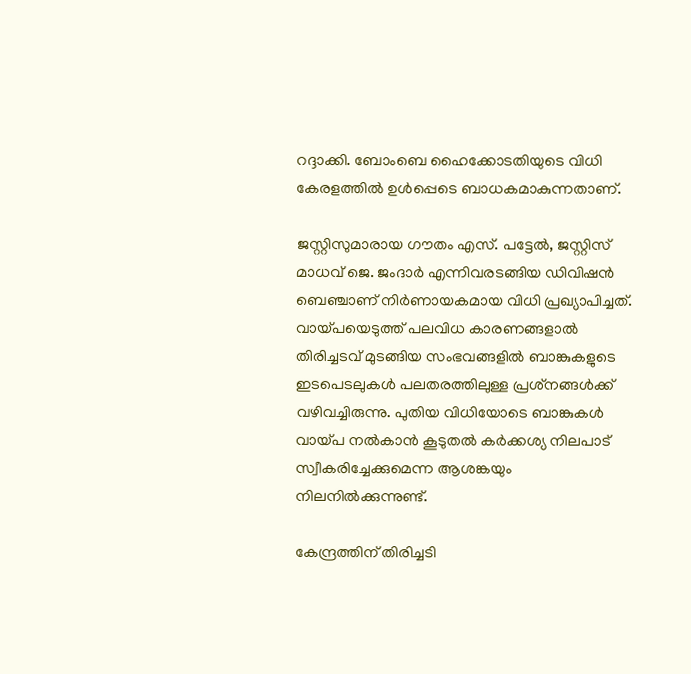റദ്ദാക്കി. ബോംബെ ഹൈക്കോടതിയുടെ വിധി കേരളത്തില്‍ ഉള്‍പ്പെടെ ബാധകമാകുന്നതാണ്.

ജസ്റ്റിസുമാരായ ഗൗതം എസ്. പട്ടേല്‍, ജസ്റ്റിസ് മാധവ് ജെ. ജംദാര്‍ എന്നിവരടങ്ങിയ ഡിവിഷന്‍ ബെഞ്ചാണ് നിര്‍ണായകമായ വിധി പ്രഖ്യാപിച്ചത്. വായ്പയെടുത്ത് പലവിധ കാരണങ്ങളാല്‍ തിരിച്ചടവ് മുടങ്ങിയ സംഭവങ്ങളില്‍ ബാങ്കുകളുടെ ഇടപെടലുകള്‍ പലതരത്തിലുള്ള പ്രശ്‌നങ്ങള്‍ക്ക് വഴിവച്ചിരുന്നു. പുതിയ വിധിയോടെ ബാങ്കുകള്‍ വായ്പ നല്‍കാന്‍ കൂടുതല്‍ കര്‍ക്കശ്യ നിലപാട് സ്വീകരിച്ചേക്കുമെന്ന ആശങ്കയും നിലനില്‍ക്കുന്നുണ്ട്.

കേന്ദ്രത്തിന് തിരിച്ചടി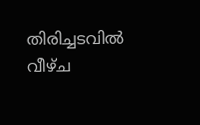തിരിച്ചടവില്‍ വീഴ്ച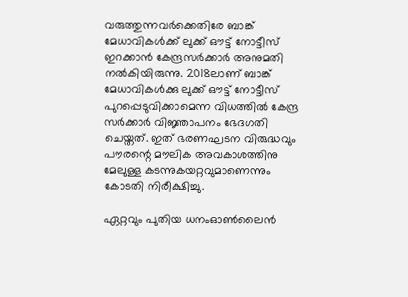വരുത്തുന്നവര്‍ക്കെതിരേ ബാങ്ക് മേധാവികള്‍ക്ക് ലുക്ക് ഔട്ട് നോട്ടീസ് ഇറക്കാന്‍ കേന്ദ്രസര്‍ക്കാര്‍ അനുമതി നല്‍കിയിരുന്നു. 2018ലാണ് ബാങ്ക് മേധാവികള്‍ക്കു ലുക്ക് ഔട്ട് നോട്ടീസ് പുറപ്പെടുവിക്കാമെന്ന വിധത്തില്‍ കേന്ദ്ര സര്‍ക്കാര്‍ വിജ്ഞാപനം ഭേദഗതി ചെയ്തത്. ഇത് ഭരണഘടന വിരുദ്ധവും പൗരന്റെ മൗലിക അവകാശത്തിനു മേലുള്ള കടന്നുകയറ്റവുമാണെന്നും കോടതി നിരീക്ഷിച്ചു.

ഏറ്റവും പുതിയ ധനംഓണ്‍ലൈന്‍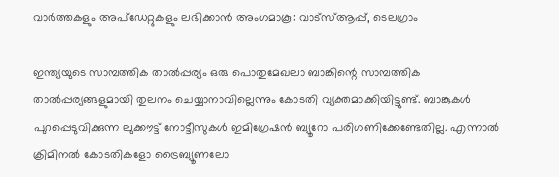വാര്‍ത്തകളും അപ്ഡേറ്റുകളും ലഭിക്കാന്‍ അംഗമാകൂ: വാട്സ്ആപ്പ്, ടെലഗ്രാം

ഇന്ത്യയുടെ സാമ്പത്തിക താല്‍പ്പര്യം ഒരു പൊതുമേഖലാ ബാങ്കിന്റെ സാമ്പത്തിക താല്‍പ്പര്യങ്ങളുമായി തുലനം ചെയ്യാനാവില്ലെന്നും കോടതി വ്യക്തമാക്കിയിട്ടുണ്ട്. ബാങ്കുകള്‍ പുറപ്പെടുവിക്കുന്ന ലുക്കൗട്ട് നോട്ടീസുകള്‍ ഇമിഗ്രേഷന്‍ ബ്യൂറോ പരിഗണിക്കേണ്ടേതില്ല. എന്നാല്‍ ക്രിമിനല്‍ കോടതികളോ ട്രൈബ്യൂണലോ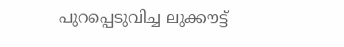പുറപ്പെടുവിച്ച ലുക്കൗട്ട്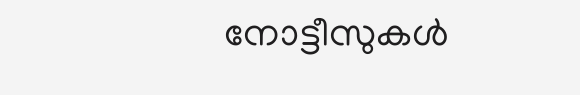നോട്ടീസുകള്‍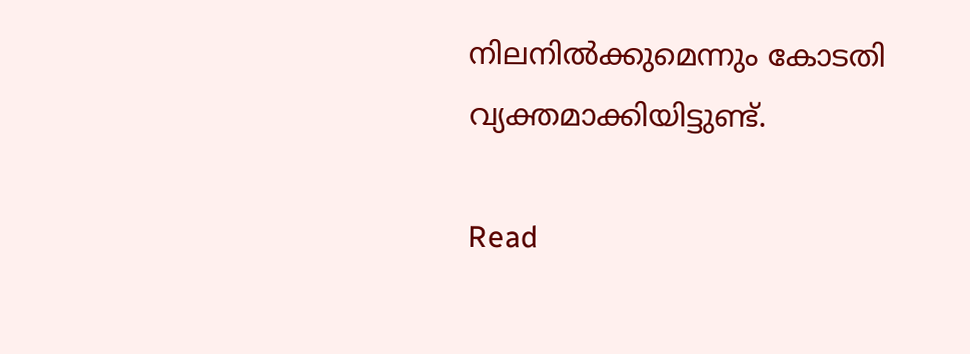നിലനില്‍ക്കുമെന്നും കോടതി വ്യക്തമാക്കിയിട്ടുണ്ട്.

Read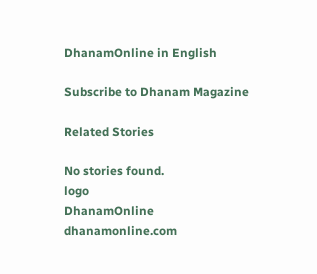DhanamOnline in English

Subscribe to Dhanam Magazine

Related Stories

No stories found.
logo
DhanamOnline
dhanamonline.com